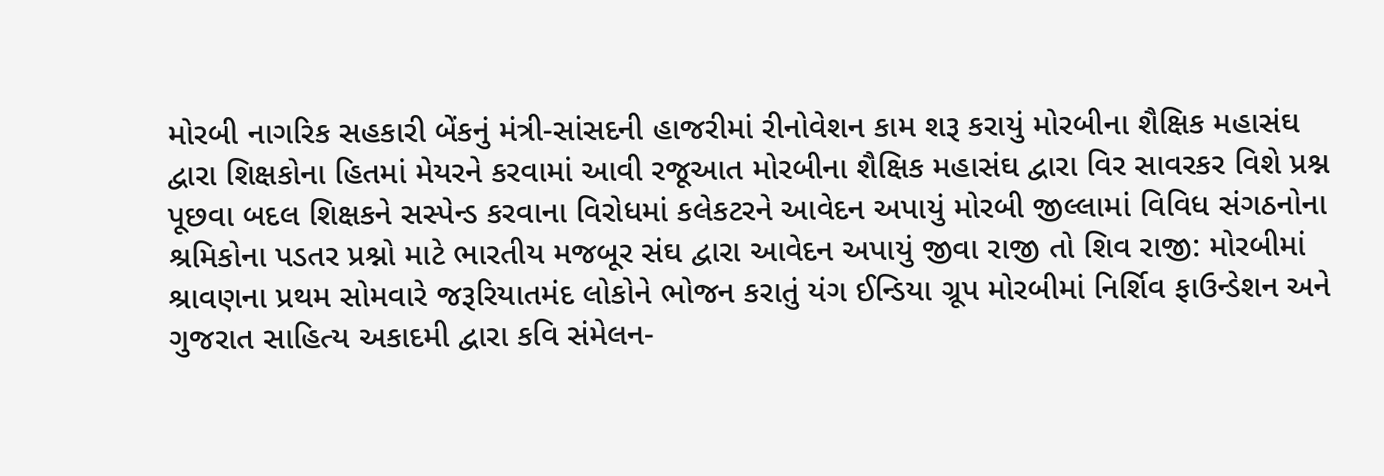મોરબી નાગરિક સહકારી બેંકનું મંત્રી-સાંસદની હાજરીમાં રીનોવેશન કામ શરૂ કરાયું મોરબીના શૈક્ષિક મહાસંઘ દ્વારા શિક્ષકોના હિતમાં મેયરને કરવામાં આવી રજૂઆત મોરબીના શૈક્ષિક મહાસંઘ દ્વારા વિર સાવરકર વિશે પ્રશ્ન પૂછવા બદલ શિક્ષકને સસ્પેન્ડ કરવાના વિરોધમાં કલેકટરને આવેદન અપાયું મોરબી જીલ્લામાં વિવિધ સંગઠનોના શ્રમિકોના પડતર પ્રશ્નો માટે ભારતીય મજબૂર સંઘ દ્વારા આવેદન અપાયું જીવા રાજી તો શિવ રાજી: મોરબીમાં શ્રાવણના પ્રથમ સોમવારે જરૂરિયાતમંદ લોકોને ભોજન કરાતું યંગ ઈન્ડિયા ગ્રૂપ મોરબીમાં નિર્શિવ ફાઉન્ડેશન અને ગુજરાત સાહિત્ય અકાદમી દ્વારા કવિ સંમેલન-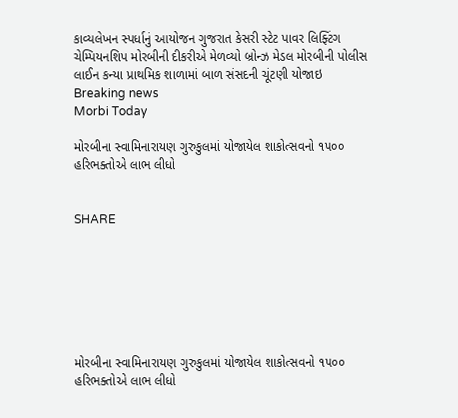કાવ્યલેખન સ્પર્ધાનું આયોજન ગુજરાત કેસરી સ્ટેટ પાવર લિફ્ટિંગ ચેમ્પિયનશિપ મોરબીની દીકરીએ મેળવ્યો બ્રોન્ઝ મેડલ મોરબીની પોલીસ લાઈન કન્યા પ્રાથમિક શાળામાં બાળ સંસદની ચૂંટણી યોજાઇ
Breaking news
Morbi Today

મોરબીના સ્વામિનારાયણ ગુરુકુલમાં યોજાયેલ શાકોત્સવનો ૧૫૦૦ હરિભક્તોએ લાભ લીધો


SHARE







મોરબીના સ્વામિનારાયણ ગુરુકુલમાં યોજાયેલ શાકોત્સવનો ૧૫૦૦ હરિભક્તોએ લાભ લીધો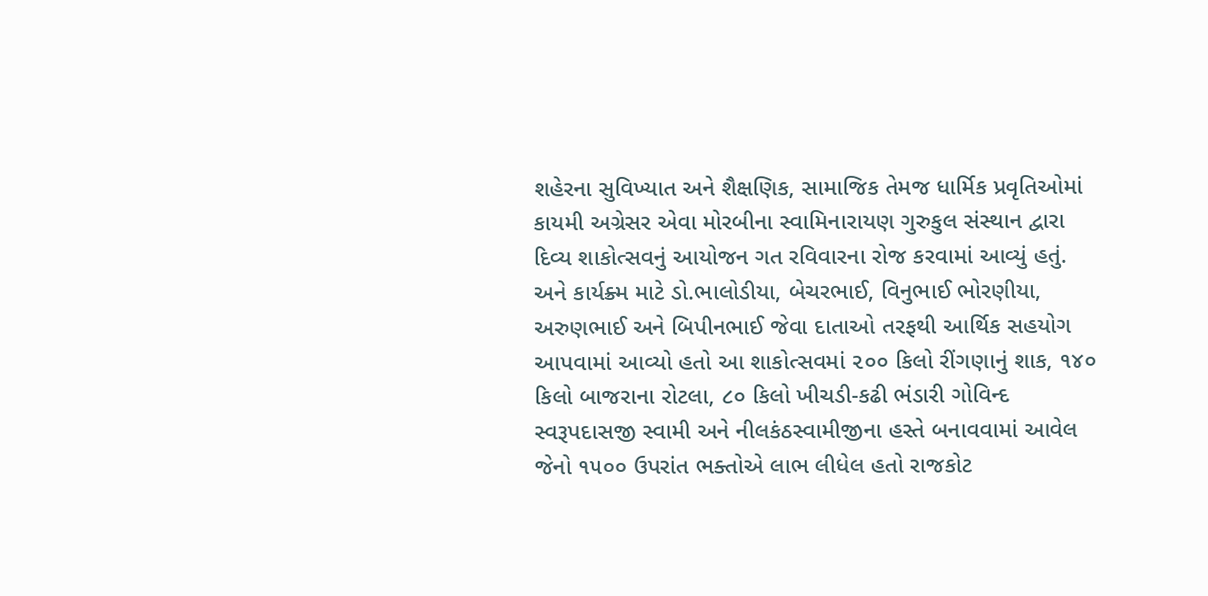શહેરના સુવિખ્યાત અને શૈક્ષણિક, સામાજિક તેમજ ધાર્મિક પ્રવૃતિઓમાં કાયમી અગ્રેસર એવા મોરબીના સ્વામિનારાયણ ગુરુકુલ સંસ્થાન દ્વારા દિવ્ય શાકોત્સવનું આયોજન ગત રવિવારના રોજ કરવામાં આવ્યું હતું. અને કાર્યક્ર્મ માટે ડો.ભાલોડીયા, બેચરભાઈ, વિનુભાઈ ભોરણીયા, અરુણભાઈ અને બિપીનભાઈ જેવા દાતાઓ તરફથી આર્થિક સહયોગ આપવામાં આવ્યો હતો આ શાકોત્સવમાં ૨૦૦ કિલો રીંગણાનું શાક, ૧૪૦ કિલો બાજરાના રોટલા, ૮૦ કિલો ખીચડી-કઢી ભંડારી ગોવિન્દ સ્વરૂપદાસજી સ્વામી અને નીલકંઠસ્વામીજીના હસ્તે બનાવવામાં આવેલ જેનો ૧૫૦૦ ઉપરાંત ભક્તોએ લાભ લીધેલ હતો રાજકોટ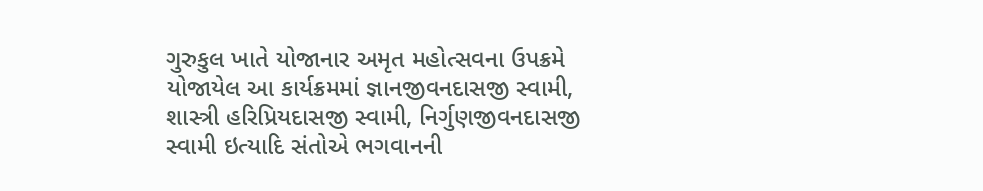ગુરુકુલ ખાતે યોજાનાર અમૃત મહોત્સવના ઉપક્રમે યોજાયેલ આ કાર્યક્રમમાં જ્ઞાનજીવનદાસજી સ્વામી, શાસ્ત્રી હરિપ્રિયદાસજી સ્વામી, નિર્ગુણજીવનદાસજી સ્વામી ઇત્યાદિ સંતોએ ભગવાનની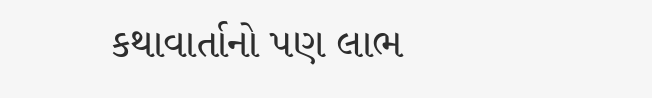કથાવાર્તાનો પણ લાભ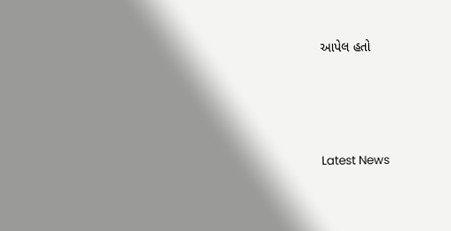આપેલ હતો






Latest News